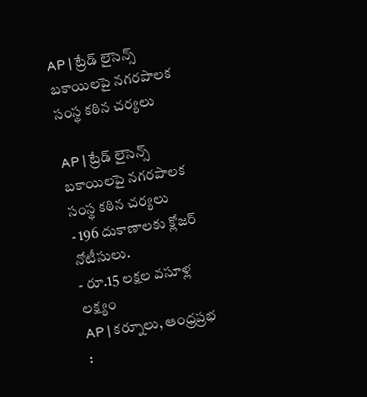AP | ట్రేడ్ లైసెన్స్ బకాయిలపై నగరపాలక సంస్థ కఠిన చర్యలు

AP | ట్రేడ్ లైసెన్స్ బకాయిలపై నగరపాలక సంస్థ కఠిన చర్యలు
- 196 దుకాణాలకు క్లోజర్ నోటీసులు.
- రూ.15 లక్షల వసూళ్ల లక్ష్యం
AP | కర్నూలు, ఆంధ్రప్రభ :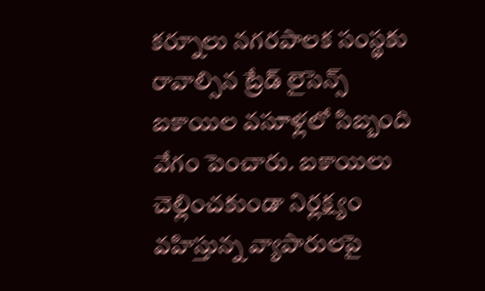కర్నూలు నగరపాలక సంస్థకు రావాల్సిన ట్రేడ్ లైసెన్స్ బకాయిల వసూళ్లలో సిబ్బంది వేగం పెంచారు. బకాయిలు చెల్లించకుండా నిర్లక్ష్యం వహిస్తున్న వ్యాపారులపై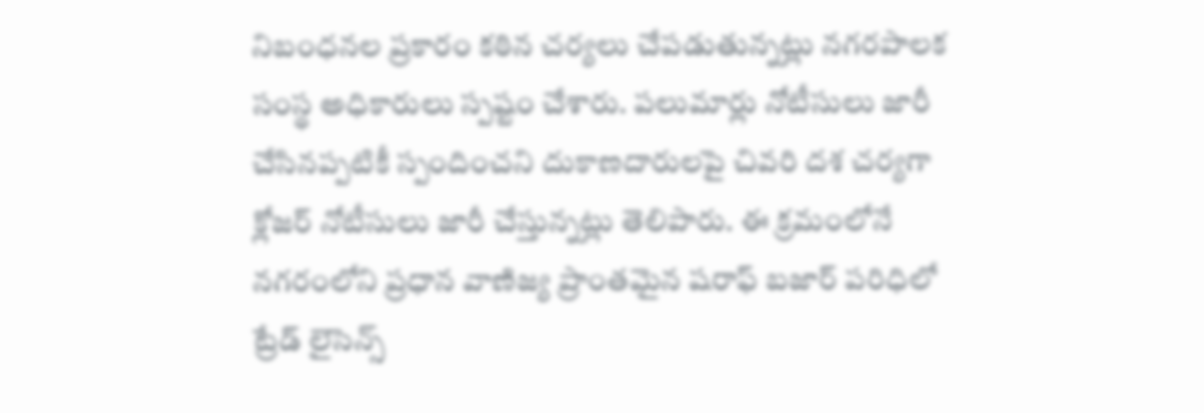నిబంధనల ప్రకారం కఠిన చర్యలు చేపడుతున్నట్లు నగరపాలక సంస్థ అధికారులు స్పష్టం చేశారు. పలుమార్లు నోటీసులు జారీ చేసినప్పటికీ స్పందించని దుకాణదారులపై చివరి దశ చర్యగా క్లోజర్ నోటీసులు జారీ చేస్తున్నట్లు తెలిపారు. ఈ క్రమంలోనే నగరంలోని ప్రధాన వాణిజ్య ప్రాంతమైన షరాఫ్ బజార్ పరిధిలో ట్రేడ్ లైసెన్స్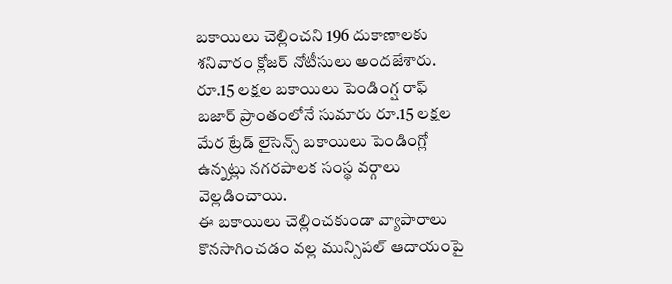బకాయిలు చెల్లించని 196 దుకాణాలకు శనివారం క్లోజర్ నోటీసులు అందజేశారు. రూ.15 లక్షల బకాయిలు పెండింగ్ష రాఫ్ బజార్ ప్రాంతంలోనే సుమారు రూ.15 లక్షల మేర ట్రేడ్ లైసెన్స్ బకాయిలు పెండింగ్లో ఉన్నట్లు నగరపాలక సంస్థ వర్గాలు వెల్లడించాయి.
ఈ బకాయిలు చెల్లించకుండా వ్యాపారాలు కొనసాగించడం వల్ల మున్సిపల్ ఆదాయంపై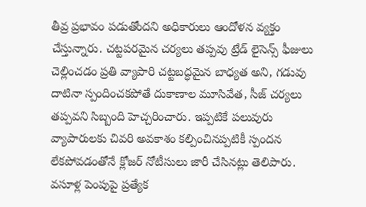తీవ్ర ప్రభావం పడుతోందని అధికారులు ఆందోళన వ్యక్తం చేస్తున్నారు. చట్టపరమైన చర్యలు తప్పవు ట్రేడ్ లైసెన్స్ ఫీజులు చెల్లించడం ప్రతి వ్యాపారి చట్టబద్ధమైన బాధ్యత అని, గడువు దాటినా స్పందించకపోతే దుకాణాల మూసివేత, సీజ్ చర్యలు తప్పవని సిబ్బంది హెచ్చరించారు. ఇప్పటికే పలువురు వ్యాపారులకు చివరి అవకాశం కల్పించినప్పటికీ స్పందన లేకపోవడంతోనే క్లోజర్ నోటీసులు జారీ చేసినట్లు తెలిపారు.
వసూళ్ల పెంపుపై ప్రత్యేక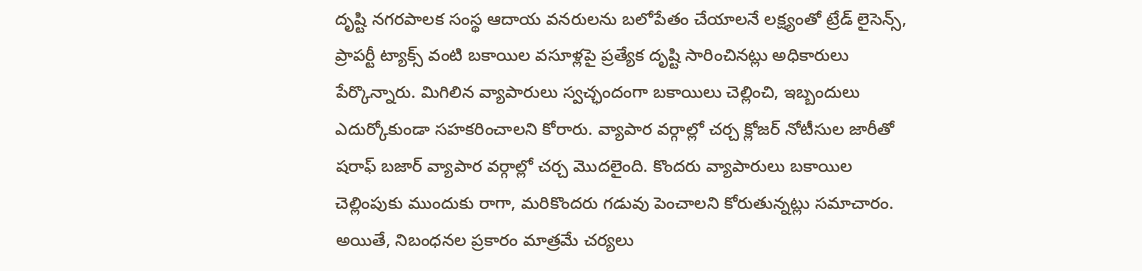దృష్టి నగరపాలక సంస్థ ఆదాయ వనరులను బలోపేతం చేయాలనే లక్ష్యంతో ట్రేడ్ లైసెన్స్, ప్రాపర్టీ ట్యాక్స్ వంటి బకాయిల వసూళ్లపై ప్రత్యేక దృష్టి సారించినట్లు అధికారులు పేర్కొన్నారు. మిగిలిన వ్యాపారులు స్వచ్ఛందంగా బకాయిలు చెల్లించి, ఇబ్బందులు ఎదుర్కోకుండా సహకరించాలని కోరారు. వ్యాపార వర్గాల్లో చర్చ క్లోజర్ నోటీసుల జారీతో షరాఫ్ బజార్ వ్యాపార వర్గాల్లో చర్చ మొదలైంది. కొందరు వ్యాపారులు బకాయిల చెల్లింపుకు ముందుకు రాగా, మరికొందరు గడువు పెంచాలని కోరుతున్నట్లు సమాచారం. అయితే, నిబంధనల ప్రకారం మాత్రమే చర్యలు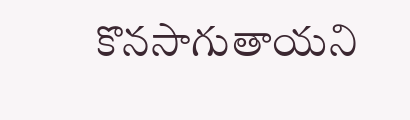కొనసాగుతాయని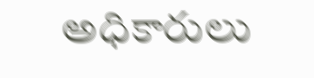అధికారులు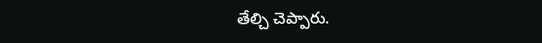తేల్చి చెప్పారు.